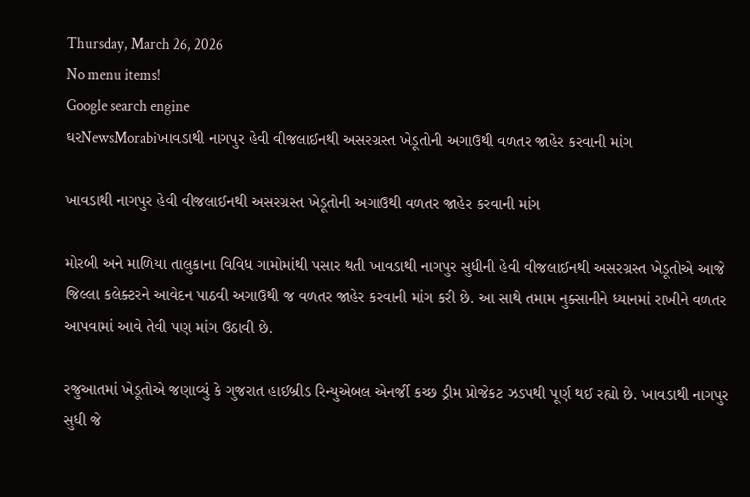Thursday, March 26, 2026
No menu items!
Google search engine
ઘરNewsMorabiખાવડાથી નાગપુર હેવી વીજલાઈનથી અસરગ્રસ્ત ખેડૂતોની અગાઉથી વળતર જાહેર કરવાની માંગ

ખાવડાથી નાગપુર હેવી વીજલાઈનથી અસરગ્રસ્ત ખેડૂતોની અગાઉથી વળતર જાહેર કરવાની માંગ

મોરબી અને માળિયા તાલુકાના વિવિધ ગામોમાંથી પસાર થતી ખાવડાથી નાગપુર સુધીની હેવી વીજલાઈનથી અસરગ્રસ્ત ખેડૂતોએ આજે જિલ્લા કલેક્ટરને આવેદન પાઠવી અગાઉથી જ વળતર જાહેર કરવાની માંગ કરી છે. આ સાથે તમામ નુક્સાનીને ધ્યાનમાં રાખીને વળતર આપવામાં આવે તેવી પણ માંગ ઉઠાવી છે.

રજુઆતમાં ખેડૂતોએ જણાવ્યું કે ગુજરાત હાઈબ્રીડ રિન્યુએબલ એનર્જી કચ્છ ડ્રીમ પ્રોજેકટ ઝડપથી પૂર્ણ થઈ રહ્યો છે. ખાવડાથી નાગપુર સુધી જે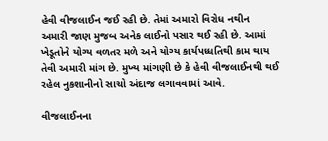હેવી વીજલાઈન જઈ રહી છે. તેમાં અમારો વિરોધ નથીન અમારી જાણ મુજબ અનેક લાઈનો પસાર થઈ રહી છે. આમાં ખેડૂતોને યોગ્ય વળતર મળે અને યોગ્ય કાર્યપધ્ધતિથી કામ થાય તેવી અમારી માંગ છે. મુખ્ય માંગણી છે કે હેવી વીજલાઈનથી થઈ રહેલ નુકશાનીનો સાચો અંદાજ લગાવવામાં આવે.

વીજલાઈનના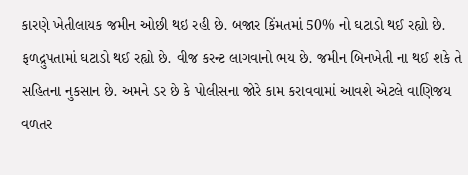કારણે ખેતીલાયક જમીન ઓછી થઇ રહી છે. બજાર કિંમતમાં 50% નો ઘટાડો થઈ રહ્યો છે. ફળદ્રુપતામાં ઘટાડો થઈ રહ્યો છે. વીજ કરન્ટ લાગવાનો ભય છે. જમીન બિનખેતી ના થઈ શકે તે સહિતના નુકસાન છે. અમને ડર છે કે પોલીસના જોરે કામ કરાવવામાં આવશે એટલે વાણિજય વળતર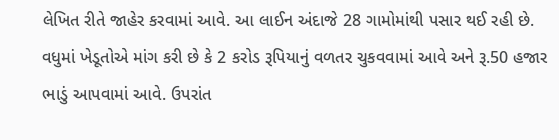લેખિત રીતે જાહેર કરવામાં આવે. આ લાઈન અંદાજે 28 ગામોમાંથી પસાર થઈ રહી છે. વધુમાં ખેડૂતોએ માંગ કરી છે કે 2 કરોડ રૂપિયાનું વળતર ચુકવવામાં આવે અને રૂ.50 હજાર ભાડું આપવામાં આવે. ઉપરાંત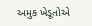અમુક ખેડૂતોએ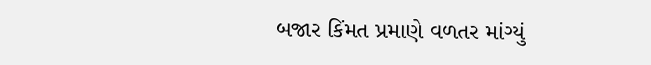બજાર કિંમત પ્રમાણે વળતર માંગ્યું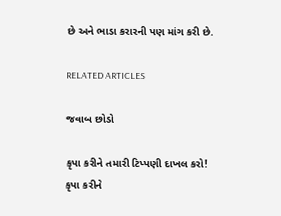છે અને ભાડા કરારની પણ માંગ કરી છે.

RELATED ARTICLES

જવાબ છોડો

કૃપા કરીને તમારી ટિપ્પણી દાખલ કરો!
કૃપા કરીને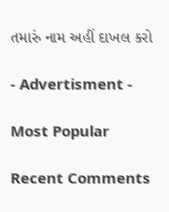તમારું નામ અહીં દાખલ કરો

- Advertisment -

Most Popular

Recent Comments